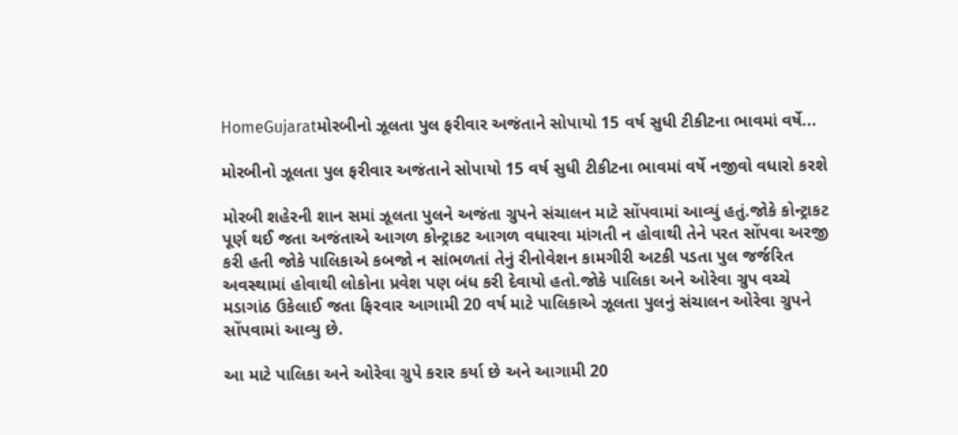HomeGujaratમોરબીનો ઝૂલતા પુલ ફરીવાર અજંતાને સોપાયો 15 વર્ષ સુધી ટીકીટના ભાવમાં વર્ષે...

મોરબીનો ઝૂલતા પુલ ફરીવાર અજંતાને સોપાયો 15 વર્ષ સુધી ટીકીટના ભાવમાં વર્ષે નજીવો વધારો કરશે

મોરબી શહેરની શાન સમાં ઝૂલતા પુલને અજંતા ગ્રુપને સંચાલન માટે સોંપવામાં આવ્યું હતું.જોકે કોન્ટ્રાકટ પૂર્ણ થઈ જતા અજંતાએ આગળ કોન્ટ્રાકટ આગળ વધારવા માંગતી ન હોવાથી તેને પરત સોંપવા અરજી કરી હતી જોકે પાલિકાએ કબજો ન સાંભળતાં તેનું રીનોવેશન કામગીરી અટકી પડતા પુલ જર્જરિત અવસ્થામાં હોવાથી લોકોના પ્રવેશ પણ બંધ કરી દેવાયો હતો.જોકે પાલિકા અને ઓરેવા ગ્રુપ વચ્ચે મડાગાંઠ ઉકેલાઈ જતા ફિરવાર આગામી 20 વર્ષ માટે પાલિકાએ ઝૂલતા પુલનું સંચાલન ઓરેવા ગ્રુપને સોંપવામાં આવ્યુ છે.

આ માટે પાલિકા અને ઓરેવા ગ્રુપે કરાર કર્યા છે અને આગામી 20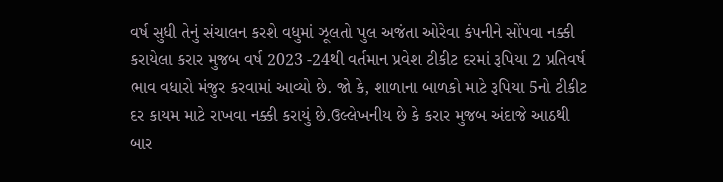વર્ષ સુધી તેનું સંચાલન કરશે વધુમાં ઝૂલતો પુલ અજંતા ઓરેવા કંપનીને સોંપવા નક્કી કરાયેલા કરાર મુજબ વર્ષ 2023 -24થી વર્તમાન પ્રવેશ ટીકીટ દરમાં રૂપિયા 2 પ્રતિવર્ષ ભાવ વધારો મંજુર કરવામાં આવ્યો છે. જો કે, શાળાના બાળકો માટે રૂપિયા 5નો ટીકીટ દર કાયમ માટે રાખવા નક્કી કરાયું છે.ઉલ્લેખનીય છે કે કરાર મુજબ અંદાજે આઠથી બાર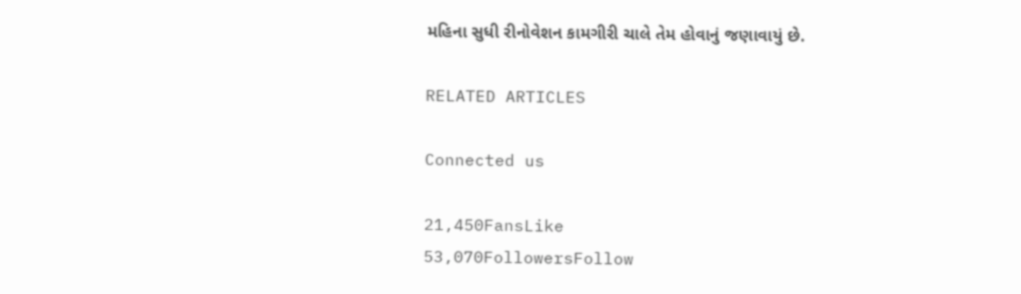મહિના સુધી રીનોવેશન કામગીરી ચાલે તેમ હોવાનું જણાવાયું છે.

RELATED ARTICLES

Connected us

21,450FansLike
53,070FollowersFollow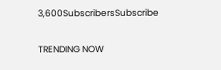3,600SubscribersSubscribe

TRENDING NOW